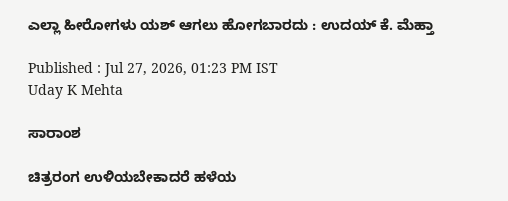ಎಲ್ಲಾ ಹೀರೋಗಳು ಯಶ್ ಆಗಲು ಹೋಗಬಾರದು : ಉದಯ್‌ ಕೆ. ಮೆಹ್ತಾ

Published : Jul 27, 2026, 01:23 PM IST
Uday K Mehta

ಸಾರಾಂಶ

ಚಿತ್ರರಂಗ ಉಳಿಯಬೇಕಾದರೆ ಹಳೆಯ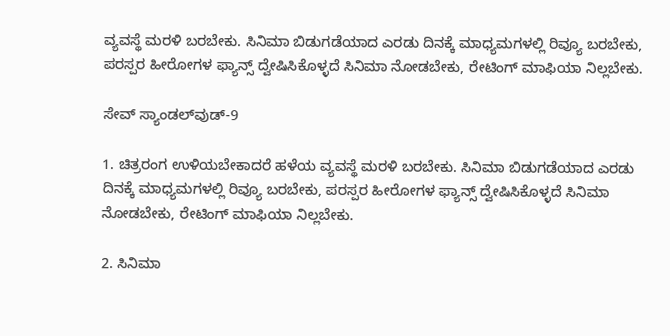ವ್ಯವಸ್ಥೆ ಮರಳಿ ಬರಬೇಕು. ಸಿನಿಮಾ ಬಿಡುಗಡೆಯಾದ ಎರಡು ದಿನಕ್ಕೆ ಮಾಧ್ಯಮಗಳಲ್ಲಿ ರಿವ್ಯೂ ಬರಬೇಕು, ಪರಸ್ಪರ ಹೀರೋಗಳ ಫ್ಯಾನ್ಸ್‌ ದ್ವೇಷಿಸಿಕೊಳ್ಳದೆ ಸಿನಿಮಾ ನೋಡಬೇಕು, ರೇಟಿಂಗ್‌ ಮಾಫಿಯಾ ನಿಲ್ಲಬೇಕು.

ಸೇವ್‌ ಸ್ಯಾಂಡಲ್‌ವುಡ್‌-9

1. ಚಿತ್ರರಂಗ ಉಳಿಯಬೇಕಾದರೆ ಹಳೆಯ ವ್ಯವಸ್ಥೆ ಮರಳಿ ಬರಬೇಕು. ಸಿನಿಮಾ ಬಿಡುಗಡೆಯಾದ ಎರಡು ದಿನಕ್ಕೆ ಮಾಧ್ಯಮಗಳಲ್ಲಿ ರಿವ್ಯೂ ಬರಬೇಕು, ಪರಸ್ಪರ ಹೀರೋಗಳ ಫ್ಯಾನ್ಸ್‌ ದ್ವೇಷಿಸಿಕೊಳ್ಳದೆ ಸಿನಿಮಾ ನೋಡಬೇಕು, ರೇಟಿಂಗ್‌ ಮಾಫಿಯಾ ನಿಲ್ಲಬೇಕು.

2. ಸಿನಿಮಾ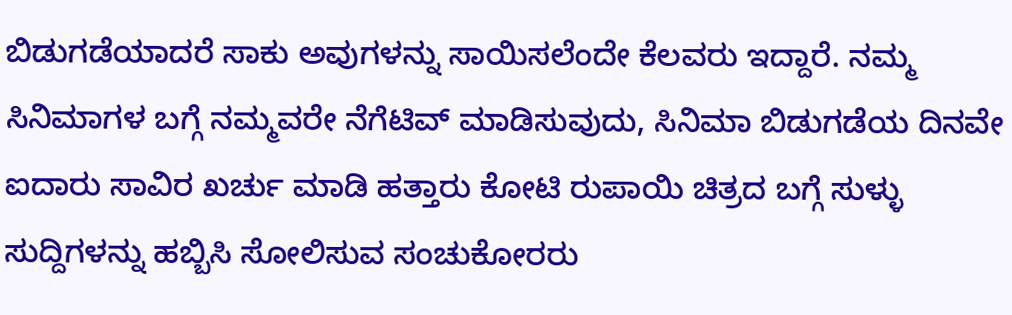ಬಿಡುಗಡೆಯಾದರೆ ಸಾಕು ಅವುಗಳನ್ನು ಸಾಯಿಸಲೆಂದೇ ಕೆಲವರು ಇದ್ದಾರೆ. ನಮ್ಮ ಸಿನಿಮಾಗಳ ಬಗ್ಗೆ ನಮ್ಮವರೇ ನೆಗೆಟಿವ್‌ ಮಾಡಿಸುವುದು, ಸಿನಿಮಾ ಬಿಡುಗಡೆಯ ದಿನವೇ ಐದಾರು ಸಾವಿರ ಖರ್ಚು ಮಾಡಿ ಹತ್ತಾರು ಕೋಟಿ ರುಪಾಯಿ ಚಿತ್ರದ ಬಗ್ಗೆ ಸುಳ್ಳು ಸುದ್ದಿಗಳನ್ನು ಹಬ್ಬಿಸಿ ಸೋಲಿಸುವ ಸಂಚುಕೋರರು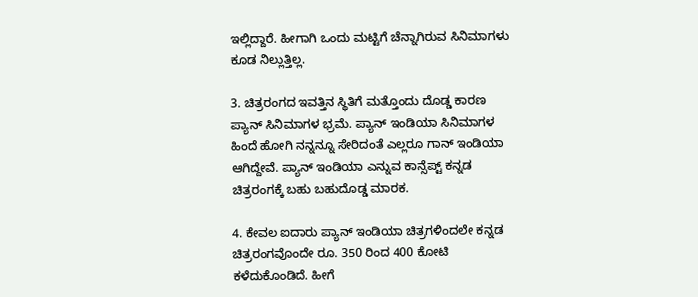ಇಲ್ಲಿದ್ದಾರೆ. ಹೀಗಾಗಿ ಒಂದು ಮಟ್ಟಿಗೆ ಚೆನ್ನಾಗಿರುವ ಸಿನಿಮಾಗಳು ಕೂಡ ನಿಲ್ಲುತ್ತಿಲ್ಲ.

3. ಚಿತ್ರರಂಗದ ಇವತ್ತಿನ ಸ್ಥಿತಿಗೆ ಮತ್ತೊಂದು ದೊಡ್ಡ ಕಾರಣ ಪ್ಯಾನ್‌ ಸಿನಿಮಾಗಳ ಭ್ರಮೆ. ಪ್ಯಾನ್‌ ಇಂಡಿಯಾ ಸಿನಿಮಾಗಳ ಹಿಂದೆ ಹೋಗಿ ನನ್ನನ್ನೂ ಸೇರಿದಂತೆ ಎಲ್ಲರೂ ಗಾನ್‌ ಇಂಡಿಯಾ ಆಗಿದ್ದೇವೆ. ಪ್ಯಾನ್‌ ಇಂಡಿಯಾ ಎನ್ನುವ ಕಾನ್ಸೆಪ್ಟ್‌ ಕನ್ನಡ ಚಿತ್ರರಂಗಕ್ಕೆ ಬಹು ಬಹುದೊಡ್ಡ ಮಾರಕ.

4. ಕೇವಲ ಐದಾರು ಪ್ಯಾನ್‌ ಇಂಡಿಯಾ ಚಿತ್ರಗಳಿಂದಲೇ ಕನ್ನಡ ಚಿತ್ರರಂಗವೊಂದೇ ರೂ. 350 ರಿಂದ 400 ಕೋಟಿ ಕಳೆದುಕೊಂಡಿದೆ. ಹೀಗೆ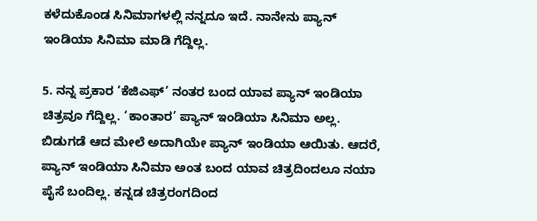ಕಳೆದುಕೊಂಡ ಸಿನಿಮಾಗಳಲ್ಲಿ ನನ್ನದೂ ಇದೆ. ನಾನೇನು ಪ್ಯಾನ್‌ ಇಂಡಿಯಾ ಸಿನಿಮಾ ಮಾಡಿ ಗೆದ್ದಿಲ್ಲ.

5. ನನ್ನ ಪ್ರಕಾರ ‘ಕೆಜಿಎಫ್‌’ ನಂತರ ಬಂದ ಯಾವ ಪ್ಯಾನ್‌ ಇಂಡಿಯಾ ಚಿತ್ರವೂ ಗೆದ್ದಿಲ್ಲ. ‘ಕಾಂತಾರ’ ಪ್ಯಾನ್‌ ಇಂಡಿಯಾ ಸಿನಿಮಾ ಅಲ್ಲ. ಬಿಡುಗಡೆ ಆದ ಮೇಲೆ ಅದಾಗಿಯೇ ಪ್ಯಾನ್‌ ಇಂಡಿಯಾ ಆಯಿತು. ಆದರೆ, ಪ್ಯಾನ್‌ ಇಂಡಿಯಾ ಸಿನಿಮಾ ಅಂತ ಬಂದ ಯಾವ ಚಿತ್ರದಿಂದಲೂ ನಯಾ ಪೈಸೆ ಬಂದಿಲ್ಲ. ಕನ್ನಡ ಚಿತ್ರರಂಗದಿಂದ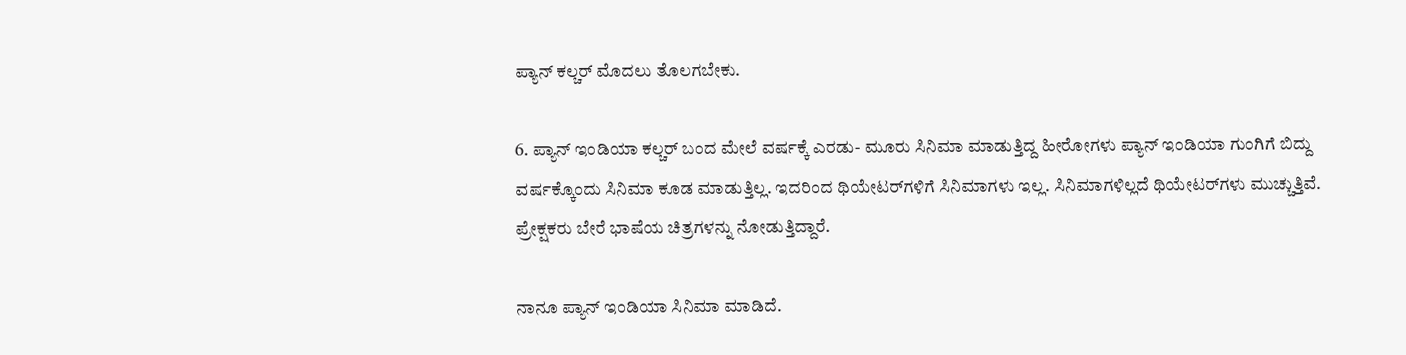ಪ್ಯಾನ್‌ ಕಲ್ಚರ್‌ ಮೊದಲು ತೊಲಗಬೇಕು.

6. ಪ್ಯಾನ್‌ ಇಂಡಿಯಾ ಕಲ್ಚರ್‌ ಬಂದ ಮೇಲೆ ವರ್ಷಕ್ಕೆ ಎರಡು- ಮೂರು ಸಿನಿಮಾ ಮಾಡುತ್ತಿದ್ದ ಹೀರೋಗಳು ಪ್ಯಾನ್ ಇಂಡಿಯಾ ಗುಂಗಿಗೆ ಬಿದ್ದು ವರ್ಷಕ್ಕೊಂದು ಸಿನಿಮಾ ಕೂಡ ಮಾಡುತ್ತಿಲ್ಲ. ಇದರಿಂದ ಥಿಯೇಟರ್‌ಗಳಿಗೆ ಸಿನಿಮಾಗಳು ಇಲ್ಲ. ಸಿನಿಮಾಗಳಿಲ್ಲದೆ ಥಿಯೇಟರ್‌ಗಳು ಮುಚ್ಚುತ್ತಿವೆ. ಪ್ರೇಕ್ಷಕರು ಬೇರೆ ಭಾಷೆಯ ಚಿತ್ರಗಳನ್ನು ನೋಡುತ್ತಿದ್ದಾರೆ.

ನಾನೂ ಪ್ಯಾನ್‌ ಇಂಡಿಯಾ ಸಿನಿಮಾ ಮಾಡಿದೆ.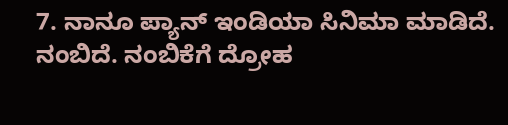7. ನಾನೂ ಪ್ಯಾನ್‌ ಇಂಡಿಯಾ ಸಿನಿಮಾ ಮಾಡಿದೆ. ನಂಬಿದೆ. ನಂಬಿಕೆಗೆ ದ್ರೋಹ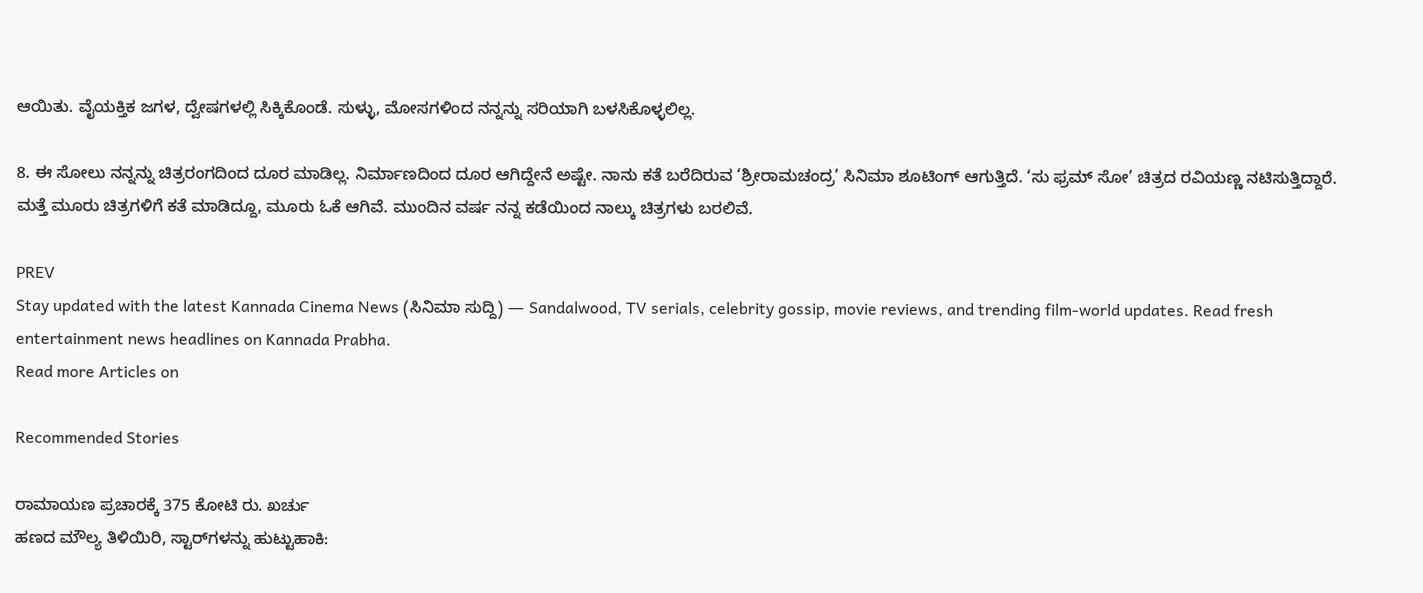ಆಯಿತು. ವೈಯಕ್ತಿಕ ಜಗಳ, ದ್ವೇಷಗಳಲ್ಲಿ ಸಿಕ್ಕಿಕೊಂಡೆ. ಸುಳ್ಳು, ಮೋಸಗಳಿಂದ ನನ್ನನ್ನು ಸರಿಯಾಗಿ ಬಳಸಿಕೊಳ್ಳಲಿಲ್ಲ.

8. ಈ ಸೋಲು ನನ್ನನ್ನು ಚಿತ್ರರಂಗದಿಂದ ದೂರ ಮಾಡಿಲ್ಲ. ನಿರ್ಮಾಣದಿಂದ ದೂರ ಆಗಿದ್ದೇನೆ ಅಷ್ಟೇ. ನಾನು ಕತೆ ಬರೆದಿರುವ ‘ಶ್ರೀರಾಮಚಂದ್ರ’ ಸಿನಿಮಾ ಶೂಟಿಂಗ್‌ ಆಗುತ್ತಿದೆ. ‘ಸು ಫ್ರಮ್ ಸೋ’ ಚಿತ್ರದ ರವಿಯಣ್ಣ ನಟಿಸುತ್ತಿದ್ದಾರೆ. ಮತ್ತೆ ಮೂರು ಚಿತ್ರಗಳಿಗೆ ಕತೆ ಮಾಡಿದ್ದೂ, ಮೂರು ಓಕೆ ಆಗಿವೆ. ಮುಂದಿನ ವರ್ಷ ನನ್ನ ಕಡೆಯಿಂದ ನಾಲ್ಕು ಚಿತ್ರಗಳು ಬರಲಿವೆ.

PREV
Stay updated with the latest Kannada Cinema News (ಸಿನಿಮಾ ಸುದ್ದಿ) — Sandalwood, TV serials, celebrity gossip, movie reviews, and trending film-world updates. Read fresh entertainment news headlines on Kannada Prabha.
Read more Articles on

Recommended Stories

ರಾಮಾಯಣ ಪ್ರಚಾರಕ್ಕೆ 375 ಕೋಟಿ ರು. ಖರ್ಚು
ಹಣದ ಮೌಲ್ಯ ತಿಳಿಯಿರಿ, ಸ್ಟಾರ್‌ಗಳನ್ನು ಹುಟ್ಟುಹಾಕಿ: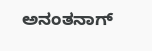ಅನಂತನಾಗ್